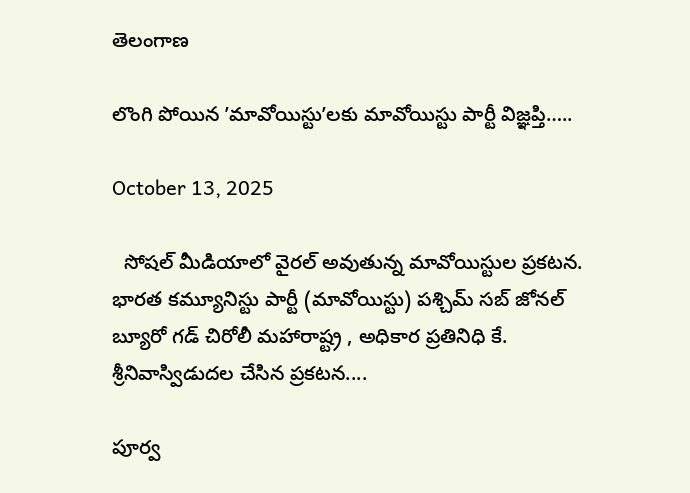తెలంగాణ

లొంగి పోయిన ʹమావోయిస్టుʹలకు మావోయిస్టు పార్టీ విజ్ఞప్తి…..

October 13, 2025

  సోషల్ మీడియాలో వైరల్ అవుతున్న మావోయిస్టుల ప్రకటన. భారత కమ్యూనిస్టు పార్టీ (మావోయిస్టు) పశ్చిమ్ సబ్ జోనల్ బ్యూరో గడ్ చిరోలీ మహారాష్ట్ర , అధికార ప్రతినిధి కే. శ్రీనివాస్విడుదల చేసిన ప్రకటన....

పూర్వ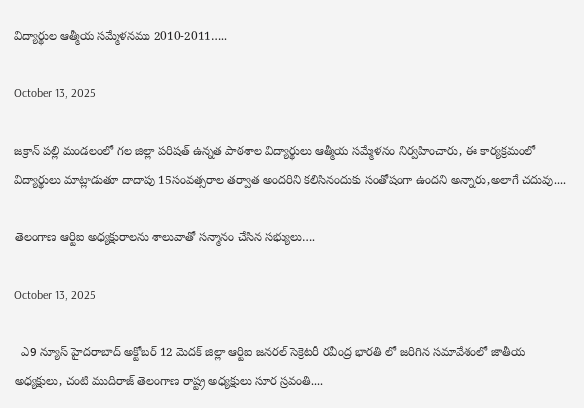విద్యార్థుల ఆత్మీయ సమ్మేళనము 2010-2011…..

October 13, 2025

జక్రాన్ పల్లి మండలంలో గల జిల్లా పరిషత్ ఉన్నత పాఠశాల విద్యార్థులు ఆత్మీయ సమ్మేళనం నిర్వహించారు, ఈ కార్యక్రమంలో విద్యార్థులు మాట్లాడుతూ దాదాపు 15సంవత్సరాల తర్వాత అందరిని కలిసినందుకు సంతోషంగా ఉందని అన్నారు,అలాగే చదువు....

తెలంగాణ ఆర్టిఐ అధ్యక్షురాలను శాలువాతో సన్మానం చేసిన సభ్యులు….

October 13, 2025

  ఎ9 న్యూస్ హైదరాబాద్ అక్టోబర్ 12 మెదక్ జిల్లా ఆర్టిఐ జనరల్ సెక్రెటరీ రవీంద్ర భారతి లో జరిగిన సమావేశంలో జాతీయ అధ్యక్షులు, చంటి ముదిరాజ్ తెలంగాణ రాష్ట్ర అధ్యక్షులు సూర స్రవంతి....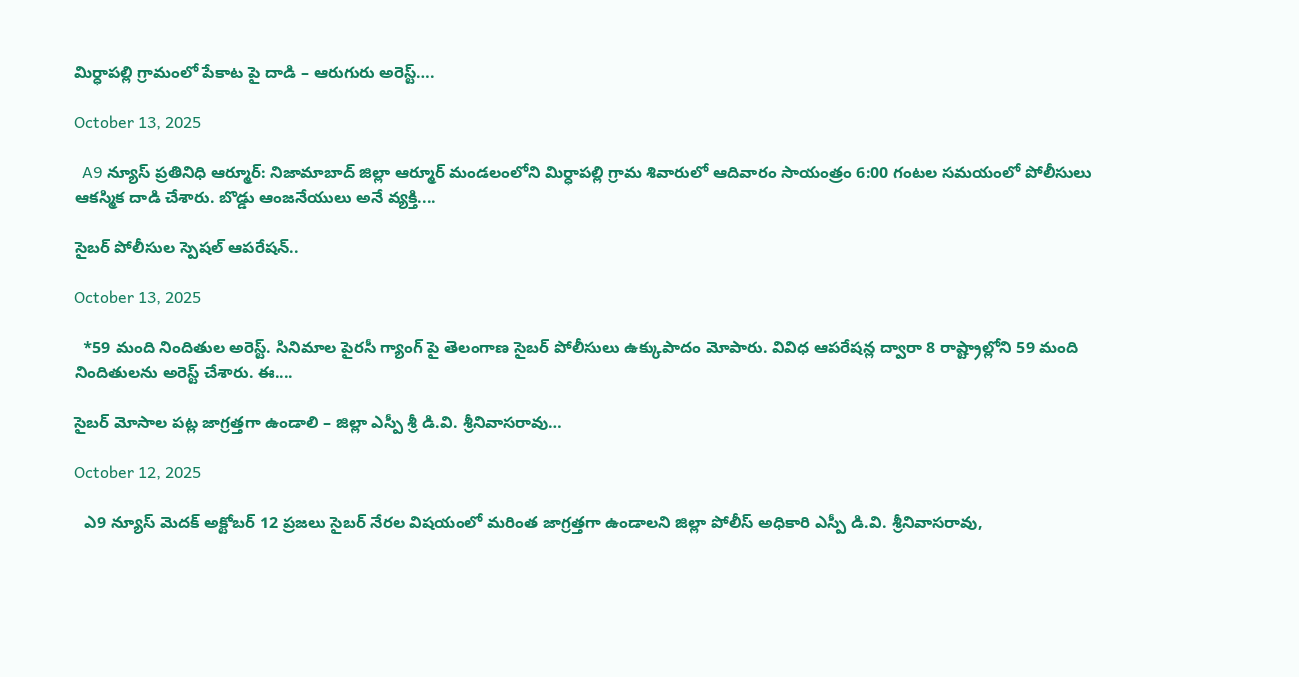మిర్ధాపల్లి గ్రామంలో పేకాట పై దాడి – ఆరుగురు అరెస్ట్‌….

October 13, 2025

  A9 న్యూస్ ప్రతినిధి ఆర్మూర్: నిజామాబాద్ జిల్లా ఆర్మూర్ మండలంలోని మిర్ధాపల్లి గ్రామ శివారులో ఆదివారం సాయంత్రం 6:00 గంటల సమయంలో పోలీసులు ఆకస్మిక దాడి చేశారు. బొడ్డు ఆంజనేయులు అనే వ్యక్తి....

సైబర్ పోలీసుల స్పెషల్ ఆపరేషన్‌..

October 13, 2025

  *59 మంది నిందితుల అరెస్ట్. సినిమాల పైరసీ గ్యాంగ్‌ పై తెలంగాణ సైబర్ పోలీసులు ఉక్కుపాదం మోపారు. వివిధ ఆపరేషన్ల ద్వారా 8 రాష్ట్రాల్లోని 59 మంది నిందితులను అరెస్ట్ చేశారు. ఈ....

సైబర్ మోసాల పట్ల జాగ్రత్తగా ఉండాలి – జిల్లా ఎస్పీ శ్రీ డి.వి. శ్రీనివాసరావు…

October 12, 2025

  ఎ9 న్యూస్ మెదక్ అక్టోబర్ 12 ప్రజలు సైబర్ నేరల విషయంలో మరింత జాగ్రత్తగా ఉండాలని జిల్లా పోలీస్ అధికారి ఎస్పీ డి.వి. శ్రీనివాసరావు,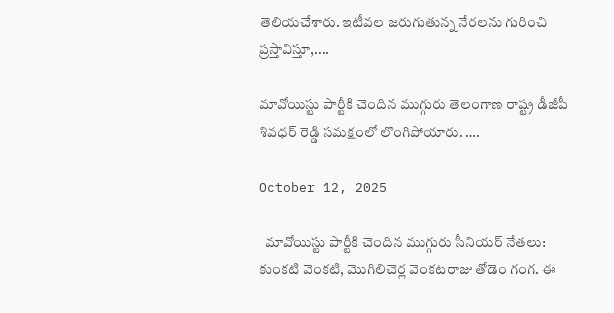తెలియచేశారు. ఇటీవల జరుగుతున్న నేరలను గురించి ప్రస్తావిస్తూ,....

మావోయిస్టు పార్టీకి చెందిన ముగ్గురు తెలంగాణ రాష్ట్ర డీజీపీ శివధర్ రెడ్డి సమక్షంలో లొంగిపోయారు. ….

October 12, 2025

  మావోయిస్టు పార్టీకి చెందిన ముగ్గురు సీనియర్ నేతలు: కుంకటి వెంకటి, మొగిలిచెర్ల వెంకటరాజు తోడెం గంగ. ఈ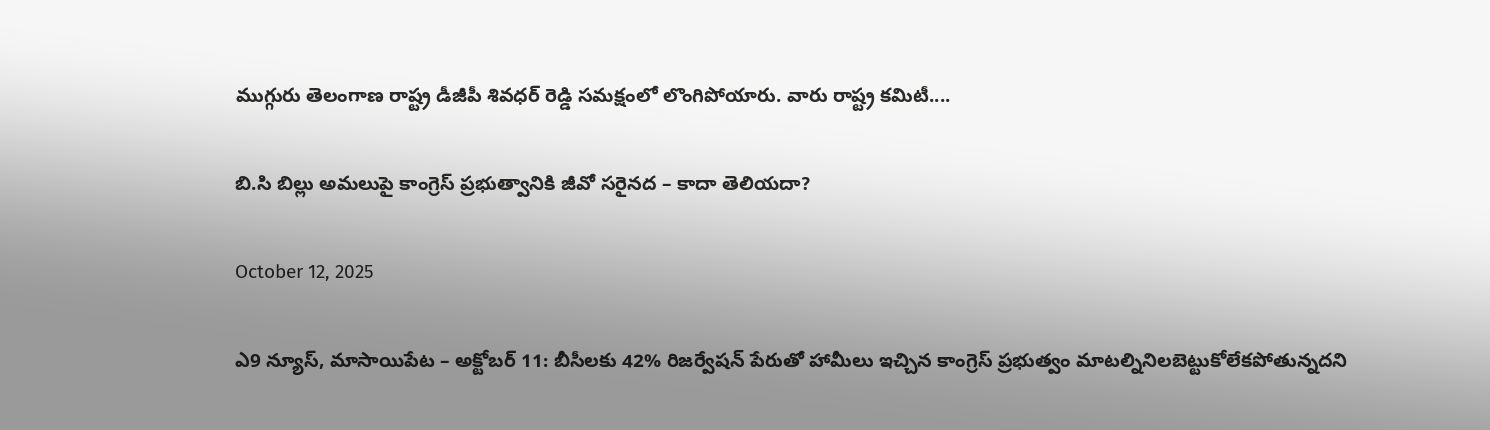ముగ్గురు తెలంగాణ రాష్ట్ర డీజీపీ శివధర్ రెడ్డి సమక్షంలో లొంగిపోయారు. వారు రాష్ట్ర కమిటీ....

బి.సి బిల్లు అమలుపై కాంగ్రెస్ ప్రభుత్వానికి జీవో సరైనద – కాదా తెలియదా?

October 12, 2025

ఎ9 న్యూస్, మాసాయిపేట – అక్టోబర్ 11: బీసీలకు 42% రిజర్వేషన్ పేరుతో హామీలు ఇచ్చిన కాంగ్రెస్ ప్రభుత్వం మాటల్నినిలబెట్టుకోలేకపోతున్నదని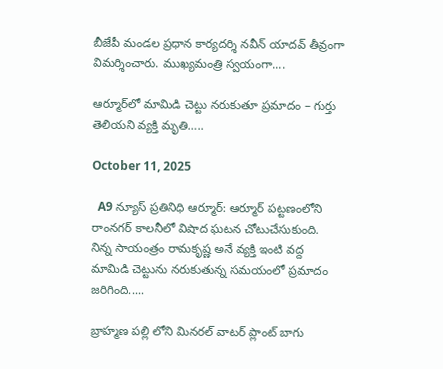బీజేపీ మండల ప్రధాన కార్యదర్శి నవీన్ యాదవ్ తీవ్రంగా విమర్శించారు. ముఖ్యమంత్రి స్వయంగా....

ఆర్మూర్‌లో మామిడి చెట్టు నరుకుతూ ప్రమాదం – గుర్తు తెలియని వ్యక్తి మృతి…..

October 11, 2025

  A9 న్యూస్ ప్రతినిధి ఆర్మూర్: ఆర్మూర్ పట్టణంలోని రాంనగర్ కాలనీలో విషాద ఘటన చోటుచేసుకుంది. నిన్న సాయంత్రం రామకృష్ణ అనే వ్యక్తి ఇంటి వద్ద మామిడి చెట్టును నరుకుతున్న సమయంలో ప్రమాదం జరిగింది.....

బ్రాహ్మణ పల్లి లోని మినరల్ వాటర్ ప్లాంట్ బాగు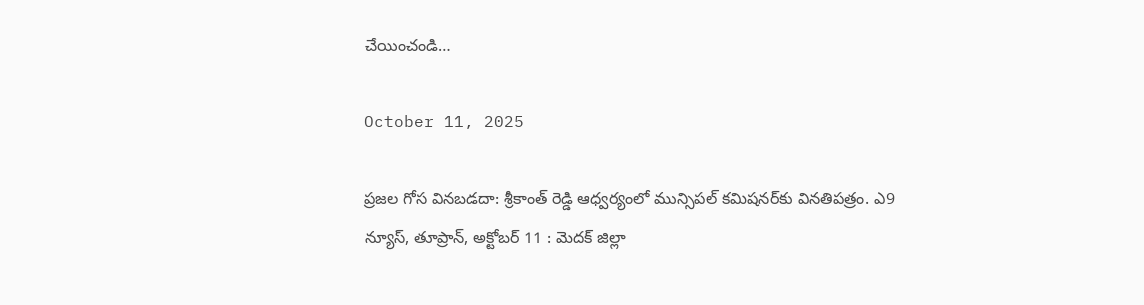చేయించండి…

October 11, 2025

ప్రజల గోస వినబడదా: శ్రీకాంత్ రెడ్డి ఆధ్వర్యంలో మున్సిపల్ కమిషనర్‌కు వినతిపత్రం. ఎ9 న్యూస్, తూప్రాన్, అక్టోబర్ 11 : మెదక్ జిల్లా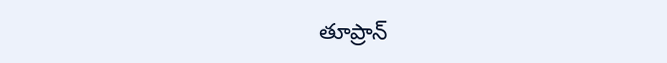తూప్రాన్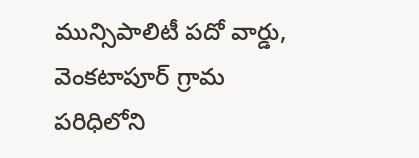మున్సిపాలిటీ పదో వార్డు, వెంకటాపూర్ గ్రామ పరిధిలోని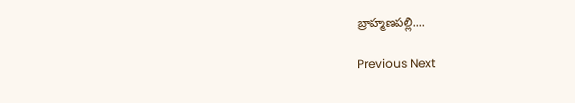బ్రాహ్మణపల్లి....

Previous Next